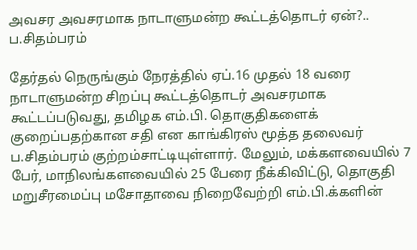அவசர அவசரமாக நாடாளுமன்ற கூட்டத்தொடர் ஏன்?.. ப.சிதம்பரம்

தேர்தல் நெருங்கும் நேரத்தில் ஏப்.16 முதல் 18 வரை நாடாளுமன்ற சிறப்பு கூட்டத்தொடர் அவசரமாக கூட்டப்படுவது, தமிழக எம்.பி. தொகுதிகளைக் குறைப்பதற்கான சதி என காங்கிரஸ் மூத்த தலைவர் ப.சிதம்பரம் குற்றம்சாட்டியுள்ளார். மேலும், மக்களவையில் 7 பேர், மாநிலங்களவையில் 25 பேரை நீக்கிவிட்டு, தொகுதி மறுசீரமைப்பு மசோதாவை நிறைவேற்றி எம்.பி.க்களின்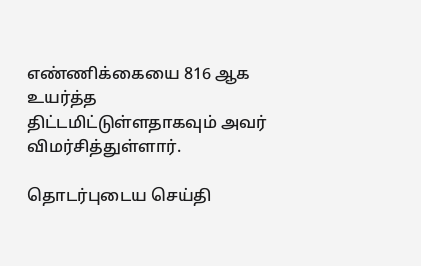எண்ணிக்கையை 816 ஆக உயர்த்த திட்டமிட்டுள்ளதாகவும் அவர் விமர்சித்துள்ளார்.

தொடர்புடைய செய்தி